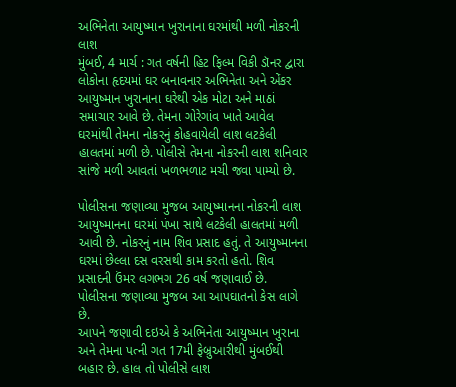અભિનેતા આયુષ્માન ખુરાનાના ઘરમાંથી મળી નોકરની લાશ
મુંબઈ, 4 માર્ચ : ગત વર્ષની હિટ ફિલ્મ વિકી ડૉનર દ્વારા લોકોના હૃદયમાં ઘર બનાવનાર અભિનેતા અને એંકર આયુષ્માન ખુરાનાના ઘરેથી એક મોટા અને માઠાં સમાચાર આવે છે. તેમના ગોરેગાંવ ખાતે આવેલ ઘરમાંથી તેમના નોકરનું કોહવાયેલી લાશ લટકેલી હાલતમાં મળી છે. પોલીસે તેમના નોકરની લાશ શનિવાર સાંજે મળી આવતાં ખળભળાટ મચી જવા પામ્યો છે.

પોલીસના જણાવ્યા મુજબ આયુષ્માનના નોકરની લાશ આયુષ્માનના ઘરમાં પંખા સાથે લટકેલી હાલતમાં મળી આવી છે. નોકરનું નામ શિવ પ્રસાદ હતું. તે આયુષ્માનના ઘરમાં છેલ્લા દસ વરસથી કામ કરતો હતો. શિવ પ્રસાદની ઉંમર લગભગ 26 વર્ષ જણાવાઈ છે. પોલીસના જણાવ્યા મુજબ આ આપઘાતનો કેસ લાગે છે.
આપને જણાવી દઇએ કે અભિનેતા આયુષ્માન ખુરાના અને તેમના પત્ની ગત 17મી ફેબ્રુઆરીથી મુંબઈથી બહાર છે. હાલ તો પોલીસે લાશ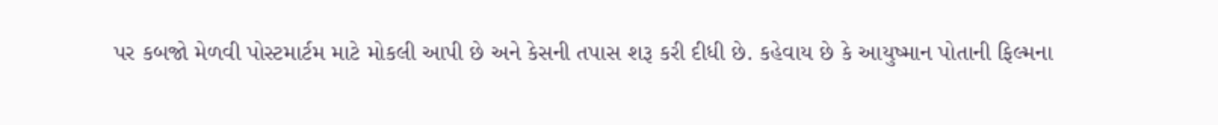પર કબજો મેળવી પોસ્ટમાર્ટમ માટે મોકલી આપી છે અને કેસની તપાસ શરૂ કરી દીધી છે. કહેવાય છે કે આયુષ્માન પોતાની ફિલ્મના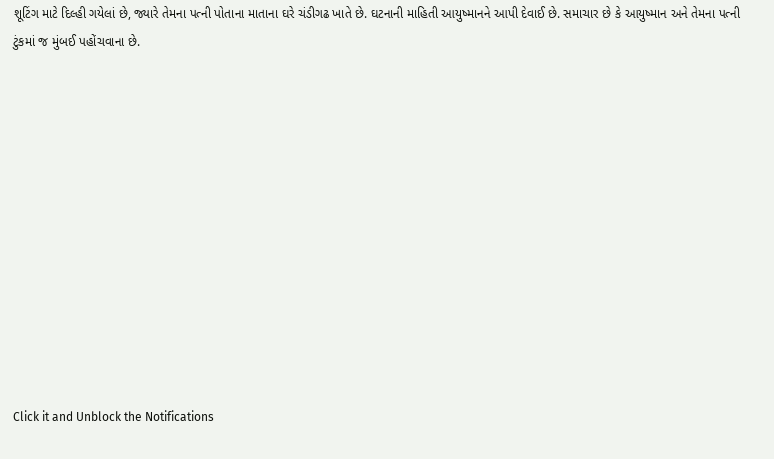શૂટિંગ માટે દિલ્હી ગયેલાં છે, જ્યારે તેમના પત્ની પોતાના માતાના ઘરે ચંડીગઢ ખાતે છે. ઘટનાની માહિતી આયુષ્માનને આપી દેવાઈ છે. સમાચાર છે કે આયુષ્માન અને તેમના પત્ની ટુંકમાં જ મુંબઈ પહોંચવાના છે.












Click it and Unblock the Notifications